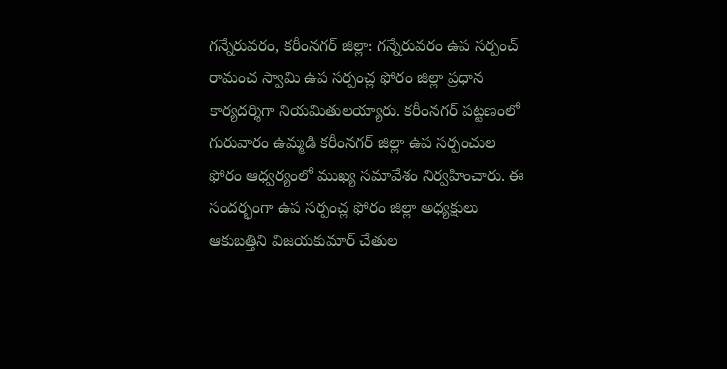గన్నేరువరం, కరీంనగర్ జిల్లా: గన్నేరువరం ఉప సర్పంచ్ రామంచ స్వామి ఉప సర్పంచ్ల ఫోరం జిల్లా ప్రధాన కార్యదర్శిగా నియమితులయ్యారు. కరీంనగర్ పట్టణంలో గురువారం ఉమ్మడి కరీంనగర్ జిల్లా ఉప సర్పంచుల ఫోరం ఆధ్వర్యంలో ముఖ్య సమావేశం నిర్వహించారు. ఈ సందర్భంగా ఉప సర్పంచ్ల ఫోరం జిల్లా అధ్యక్షులు ఆకుబత్తిని విజయకుమార్ చేతుల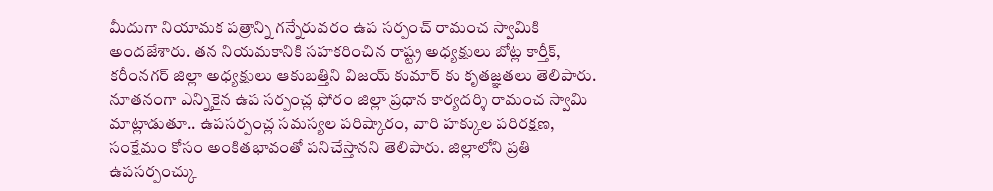మీదుగా నియామక పత్రాన్ని గన్నేరువరం ఉప సర్పంచ్ రామంచ స్వామికి అందజేశారు. తన నియమకానికి సహకరించిన రాష్ట్ర అధ్యక్షులు బోట్ల కార్తీక్, కరీంనగర్ జిల్లా అధ్యక్షులు ఆకుబత్తిని విజయ్ కుమార్ కు కృతజ్ఞతలు తెలిపారు. నూతనంగా ఎన్నికైన ఉప సర్పంచ్ల ఫోరం జిల్లా ప్రధాన కార్యదర్శి రామంచ స్వామి మాట్లాడుతూ.. ఉపసర్పంచ్ల సమస్యల పరిష్కారం, వారి హక్కుల పరిరక్షణ, సంక్షేమం కోసం అంకితభావంతో పనిచేస్తానని తెలిపారు. జిల్లాలోని ప్రతి ఉపసర్పంచ్కు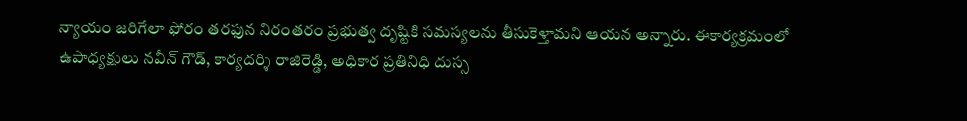న్యాయం జరిగేలా ఫోరం తరఫున నిరంతరం ప్రభుత్వ దృష్టికి సమస్యలను తీసుకెళ్తామని ఆయన అన్నారు. ఈకార్యక్రమంలో ఉపాధ్యక్షులు నవీన్ గౌడ్, కార్యదర్శి రాజిరెడ్డి, అధికార ప్రతినిధి దుస్స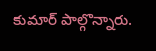కుమార్ పాల్గొన్నారు.